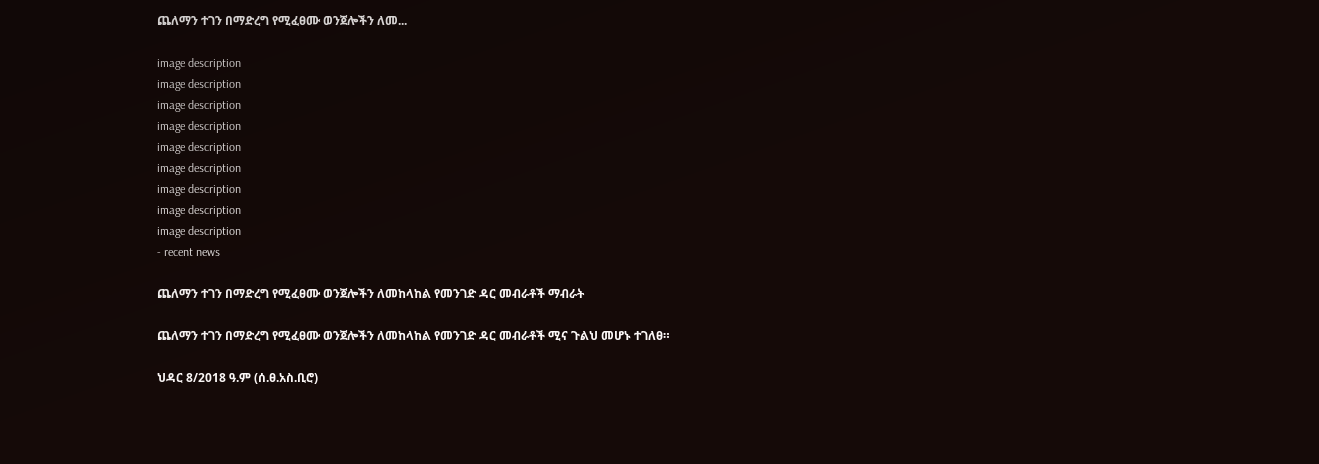ጨለማን ተገን በማድረግ የሚፈፀሙ ወንጀሎችን ለመ...

image description
image description
image description
image description
image description
image description
image description
image description
image description
- recent news

ጨለማን ተገን በማድረግ የሚፈፀሙ ወንጀሎችን ለመከላከል የመንገድ ዳር መብራቶች ማብራት

ጨለማን ተገን በማድረግ የሚፈፀሙ ወንጀሎችን ለመከላከል የመንገድ ዳር መብራቶች ሚና ጉልህ መሆኑ ተገለፀ።

ህዳር 8/2018 ዓ.ም (ሰ.ፀ.አስ.ቢሮ)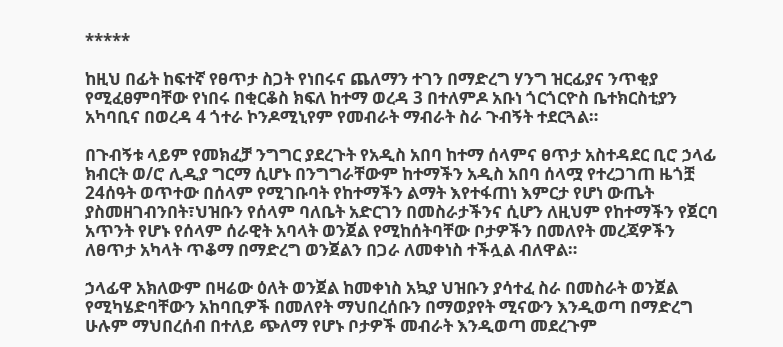*****

ከዚህ በፊት ከፍተኛ የፀጥታ ስጋት የነበሩና ጨለማን ተገን በማድረግ ሃንግ ዝርፊያና ንጥቂያ የሚፈፀምባቸው የነበሩ በቂርቆስ ክፍለ ከተማ ወረዳ 3 በተለምዶ አቡነ ጎርጎርዮስ ቤተክርስቲያን አካባቢና በወረዳ 4 ጎተራ ኮንዶሚኒየም የመብራት ማብራት ስራ ጉብኝት ተደርጓል።

በጉብኝቱ ላይም የመክፈቻ ንግግር ያደረጉት የአዲስ አበባ ከተማ ሰላምና ፀጥታ አስተዳደር ቢሮ ኃላፊ ክብርት ወ/ሮ ሊዲያ ግርማ ሲሆኑ በንግግራቸውም ከተማችን አዲስ አበባ ሰላሟ የተረጋገጠ ዜጎቿ 24ሰዓት ወጥተው በሰላም የሚገቡባት የከተማችን ልማት እየተፋጠነ እምርታ የሆነ ውጤት ያስመዘገብንበት፣ህዝቡን የሰላም ባለቤት አድርገን በመስራታችንና ሲሆን ለዚህም የከተማችን የጀርባ አጥንት የሆኑ የሰላም ሰራዊት አባላት ወንጀል የሚከሰትባቸው ቦታዎችን በመለየት መረጃዎችን ለፀጥታ አካላት ጥቆማ በማድረግ ወንጀልን በጋራ ለመቀነስ ተችሏል ብለዋል።

ኃላፊዋ አክለውም በዛሬው ዕለት ወንጀል ከመቀነስ አኳያ ህዝቡን ያሳተፈ ስራ በመስራት ወንጀል የሚካሄድባቸውን አከባቢዎች በመለየት ማህበረሰቡን በማወያየት ሚናውን እንዲወጣ በማድረግ ሁሉም ማህበረሰብ በተለይ ጭለማ የሆኑ ቦታዎች መብራት እንዲወጣ መደረጉም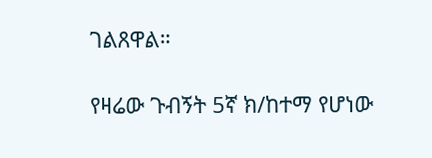ገልጸዋል።

የዛሬው ጉብኝት 5ኛ ክ/ከተማ የሆነው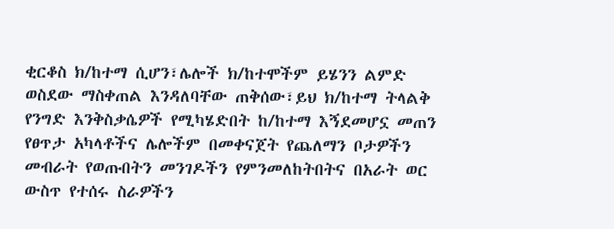ቂርቆስ ክ/ከተማ ሲሆን፣ሌሎች ክ/ከተሞችም ይሄንን ልምድ ወስደው ማስቀጠል እንዳለባቸው ጠቅሰው፣ይህ ክ/ከተማ ትላልቅ የንግድ እንቅስቃሴዎች የሚካሄድበት ከ/ከተማ እኝደመሆኗ መጠን የፀጥታ አካላቶችና ሌሎችም በመቀናጀት የጨለማን ቦታዎችን መብራት የወጡበትን መንገዶችን የምንመለከትበትና በአራት ወር ውስጥ የተሰሩ ስራዎችን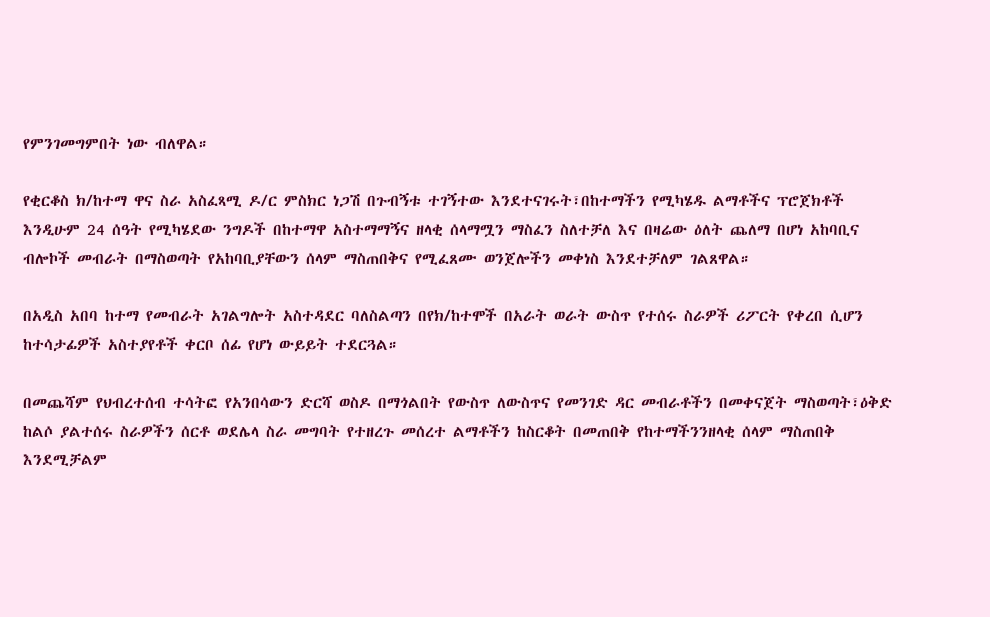የምንገመግምበት ነው ብለዋል።

የቂርቆስ ክ/ከተማ ዋና ስራ አስፈጻሚ ዶ/ር ምስክር ነጋሽ በጉብኝቱ ተገኝተው እንደተናገሩት፣በከተማችን የሚካሄዱ ልማቶችና ፕሮጀክቶች እንዲሁም 24 ሰዓት የሚካሄደው ንግዶች በከተማዋ አስተማማኝና ዘላቂ ሰላማሟን ማስፈን ስለተቻለ እና በዛሬው ዕለት ጨለማ በሆነ አከባቢና ብሎኮች መብራት በማስወጣት የአከባቢያቸውን ሰላም ማስጠበቅና የሚፈጸሙ ወንጀሎችን መቀነስ እንደተቻለም ገልጸዋል።

በአዲስ አበባ ከተማ የመብራት አገልግሎት አስተዳደር ባለስልጣን በየክ/ከተሞች በአራት ወራት ውስጥ የተሰሩ ስራዎች ሪፖርት የቀረበ ሲሆን ከተሳታፊዎች አስተያየቶች ቀርቦ ሰፊ የሆነ ውይይት ተደርጓል።

በመጨሻም የህብረተሰብ ተሳትፎ የአንበሳውን ድርሻ ወስዶ በማጎልበት የውስጥ ለውስጥና የመንገድ ዳር መብራቶችን በመቀናጀት ማስወጣት፣ዕቅድ ከልሶ ያልተሰሩ ስራዎችን ሰርቶ ወደሌላ ስራ መግባት የተዘረጉ መሰረተ ልማቶችን ከስርቆት በመጠበቅ የከተማችንንዘላቂ ሰላም ማስጠበቅ እንደሚቻልም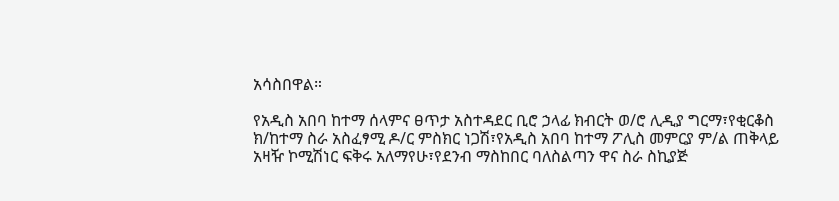አሳስበዋል።

የአዲስ አበባ ከተማ ሰላምና ፀጥታ አስተዳደር ቢሮ ኃላፊ ክብርት ወ/ሮ ሊዲያ ግርማ፣የቂርቆስ ክ/ከተማ ስራ አስፈፃሚ ዶ/ር ምስክር ነጋሽ፣የአዲስ አበባ ከተማ ፖሊስ መምርያ ም/ል ጠቅላይ አዛዥ ኮሚሽነር ፍቅሩ አለማየሁ፣የደንብ ማስከበር ባለስልጣን ዋና ስራ ስኪያጅ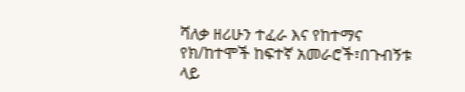ሻለቃ ዘሪሁን ተፈራ እና የከተማና የክ/ከተሞች ከፍተኛ አመራሮች፣በጉብኝቱ ላይ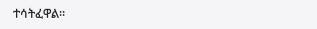ተሳትፈዋል።